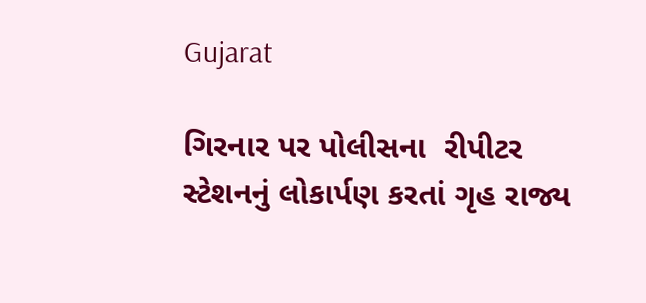Gujarat

ગિરનાર પર પોલીસના  રીપીટર સ્ટેશનનું લોકાર્પણ કરતાં ગૃહ રાજ્ય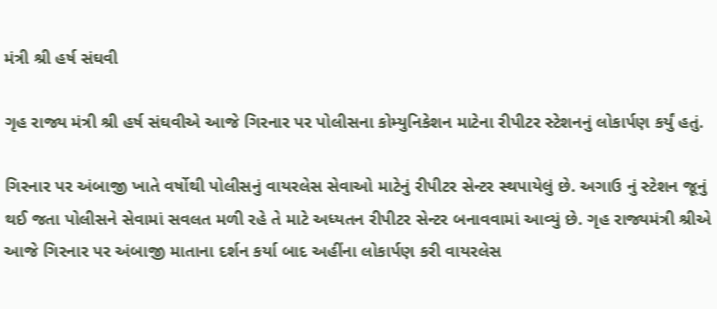મંત્રી શ્રી હર્ષ સંઘવી

ગૃહ રાજ્ય મંત્રી શ્રી હર્ષ સંઘવીએ આજે ગિરનાર પર પોલીસના કોમ્યુનિકેશન માટેના રીપીટર સ્ટેશનનું લોકાર્પણ કર્યું હતું.

ગિરનાર પર અંબાજી ખાતે વર્ષોથી પોલીસનું વાયરલેસ સેવાઓ માટેનું રીપીટર સેન્ટર સ્થપાયેલું છે. અગાઉ નું સ્ટેશન જૂનું થઈ જતા પોલીસને સેવામાં સવલત મળી રહે તે માટે અધ્યતન રીપીટર સેન્ટર બનાવવામાં આવ્યું છે. ગૃહ રાજ્યમંત્રી શ્રીએ આજે ગિરનાર પર અંબાજી માતાના દર્શન કર્યા બાદ અહીંના લોકાર્પણ કરી વાયરલેસ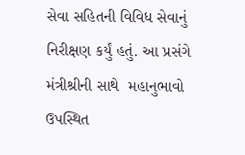સેવા સહિતની વિવિધ સેવાનું  નિરીક્ષણ કર્યું હતું. આ પ્રસંગે મંત્રીશ્રીની સાથે  મહાનુભાવો ઉપસ્થિત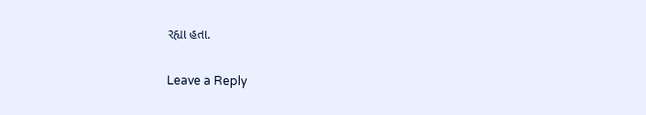રહ્યા હતા.

Leave a Reply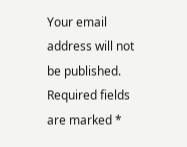Your email address will not be published. Required fields are marked *